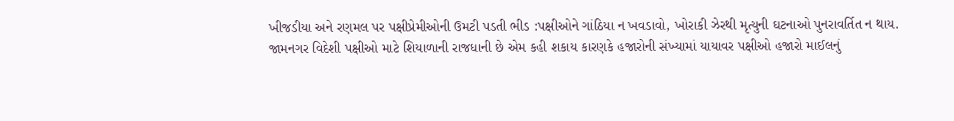ખીજડીયા અને રણમલ પર પક્ષીપ્રેમીઓની ઉમટી પડતી ભીડ :પક્ષીઓને ગાંઠિયા ન ખવડાવો, ખોરાકી ઝેરથી મૃત્યુની ઘટનાઓ પુનરાવર્તિત ન થાય.
જામનગર વિદેશી પક્ષીઓ માટે શિયાળાની રાજધાની છે એમ કહી શકાય કારણકે હજારોની સંખ્યામાં યાયાવર પક્ષીઓ હજારો માઈલનું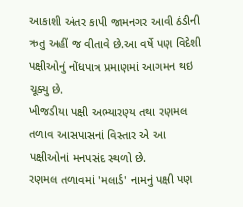આકાશી અંતર કાપી જામનગર આવી ઠંડીની ઋતુ અહીં જ વીતાવે છે.આ વર્ષે પણ વિદેશી પક્ષીઓનું નોંધપાત્ર પ્રમાણમાં આગમન થઇ ચૂક્યુ છે.
ખીજડીયા પક્ષી અભ્યારણ્ય તથા રણમલ તળાવ આસપાસનાં વિસ્તાર એ આ પક્ષીઓનાં મનપસંદ સ્થળો છે.
રણમલ તળાવમાં 'મલાર્ડ' નામનું પક્ષી પણ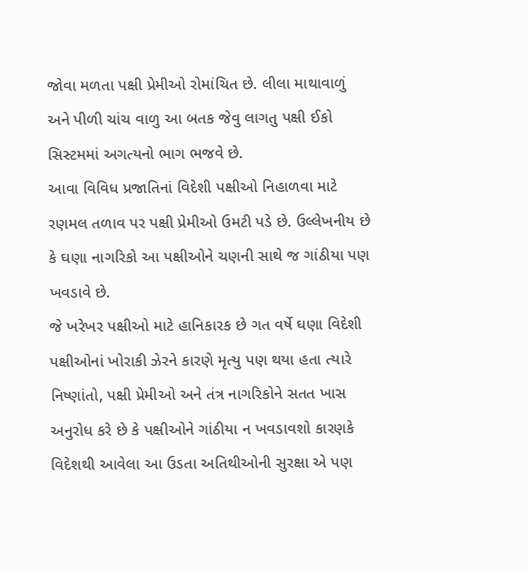જોવા મળતા પક્ષી પ્રેમીઓ રોમાંચિત છે. લીલા માથાવાળું અને પીળી ચાંચ વાળુ આ બતક જેવુ લાગતુ પક્ષી ઈકો સિસ્ટમમાં અગત્યનો ભાગ ભજવે છે.
આવા વિવિધ પ્રજાતિનાં વિદેશી પક્ષીઓ નિહાળવા માટે રણમલ તળાવ પર પક્ષી પ્રેમીઓ ઉમટી પડે છે. ઉલ્લેખનીય છે કે ઘણા નાગરિકો આ પક્ષીઓને ચણની સાથે જ ગાંઠીયા પણ ખવડાવે છે.
જે ખરેખર પક્ષીઓ માટે હાનિકારક છે ગત વર્ષે ઘણા વિદેશી પક્ષીઓનાં ખોરાકી ઝેરને કારણે મૃત્યુ પણ થયા હતા ત્યારે નિષ્ણાંતો, પક્ષી પ્રેમીઓ અને તંત્ર નાગરિકોને સતત ખાસ અનુરોધ કરે છે કે પક્ષીઓને ગાંઠીયા ન ખવડાવશો કારણકે વિદેશથી આવેલા આ ઉડતા અતિથીઓની સુરક્ષા એ પણ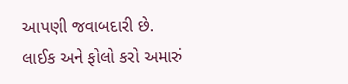આપણી જવાબદારી છે.
લાઈક અને ફોલો કરો અમારું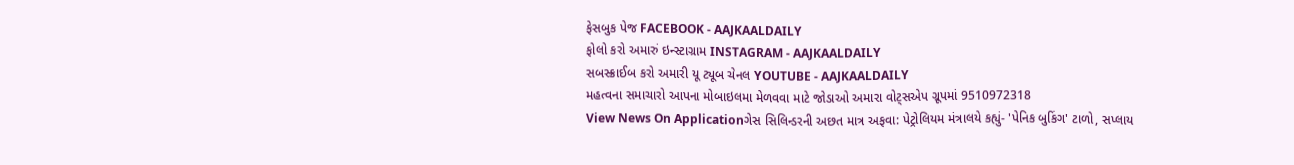ફેસબુક પેજ FACEBOOK - AAJKAALDAILY
ફોલો કરો અમારું ઇન્સ્ટાગ્રામ INSTAGRAM - AAJKAALDAILY
સબસ્ક્રાઈબ કરો અમારી યૂ ટ્યૂબ ચેનલ YOUTUBE - AAJKAALDAILY
મહત્વના સમાચારો આપના મોબાઇલમા મેળવવા માટે જોડાઓ અમારા વોટ્સએપ ગ્રૂપમાં 9510972318
View News On Applicationગેસ સિલિન્ડરની અછત માત્ર અફવા: પેટ્રોલિયમ મંત્રાલયે કહ્યું- 'પેનિક બુકિંગ' ટાળો, સપ્લાય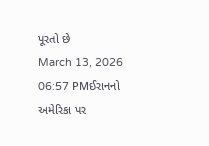પૂરતો છે
March 13, 2026 06:57 PMઈરાનનો અમેરિકા પર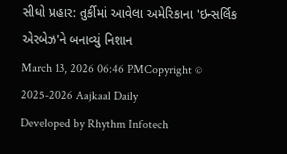સીધો પ્રહાર: તુર્કીમાં આવેલા અમેરિકાના 'ઇન્સર્લિક એરબેઝ'ને બનાવ્યું નિશાન
March 13, 2026 06:46 PMCopyright © 2025-2026 Aajkaal Daily
Developed by Rhythm Infotech